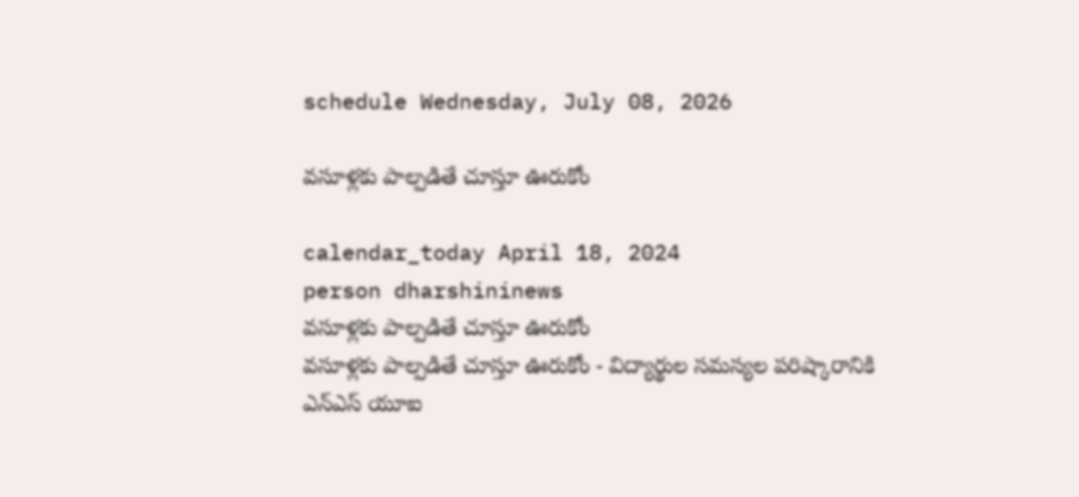schedule Wednesday, July 08, 2026

వసూళ్లకు పాల్పడితే చూస్తూ ఊరుకోం

calendar_today April 18, 2024
person dharshininews
వసూళ్లకు పాల్పడితే చూస్తూ ఊరుకోం
వసూళ్లకు పాల్పడితే చూస్తూ ఊరుకోం - విద్యార్థుల సమస్యల పరిష్కారానికి ఎన్ఎస్ యూఐ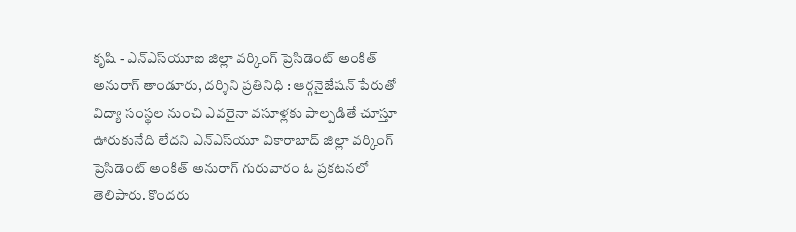కృషి - ఎన్ఎస్‌యూఐ జిల్లా వర్కింగ్ ప్రెసిడెంట్ అంకిత్ అనురాగ్ తాండూరు, దర్శిని ప్రతినిధి : ఆర్గనైజేషన్ పేరుతో విద్యా సంస్థల నుంచి ఎవరైనా వసూళ్లకు పాల్పడితే చూస్తూ ఊరుకునేది లేదని ఎన్ఎస్‌యూ వికారాబాద్ జిల్లా వర్కింగ్ ప్రెసిడెంట్ అంకిత్ అనురాగ్ గురువారం ఓ ప్రకటనలో తెలిపారు. కొందరు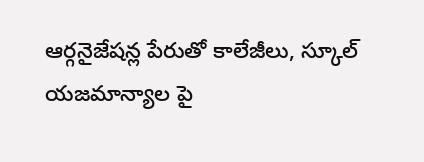ఆర్గనైజేషన్ల పేరుతో కాలేజీలు, స్కూల్ యజమాన్యాల పై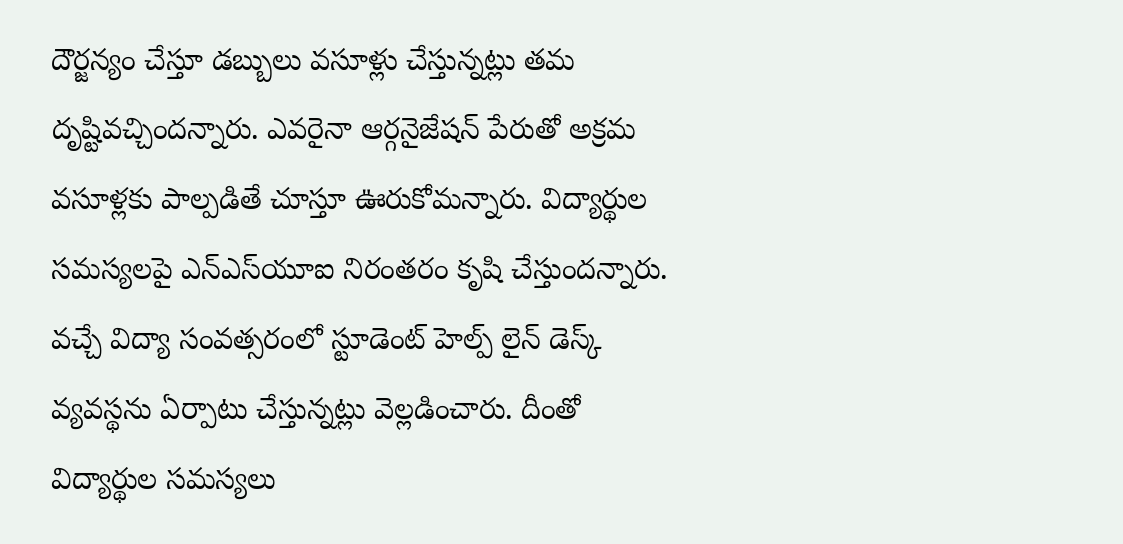దౌర్జన్యం చేస్తూ డబ్బులు వసూళ్లు చేస్తున్నట్లు తమ దృష్టివచ్చిందన్నారు. ఎవరైనా ఆర్గనైజేషన్ పేరుతో అక్రమ వసూళ్లకు పాల్పడితే చూస్తూ ఊరుకోమన్నారు. విద్యార్థుల సమస్యలపై ఎన్ఎస్‌యూఐ నిరంతరం కృషి చేస్తుందన్నారు. వచ్చే విద్యా సంవత్సరంలో స్టూడెంట్ హెల్ప్ లైన్ డెస్క్ వ్యవస్థను ఏర్పాటు చేస్తున్నట్లు వెల్లడించారు. దీంతో విద్యార్థుల సమస్యలు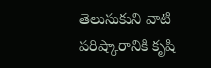తెలుసుకుని వాటి పరిష్కారానికి కృషి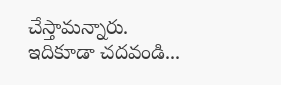చేస్తామన్నారు. ఇదికూడా చదవండి...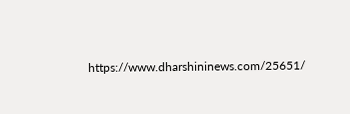https://www.dharshininews.com/25651/